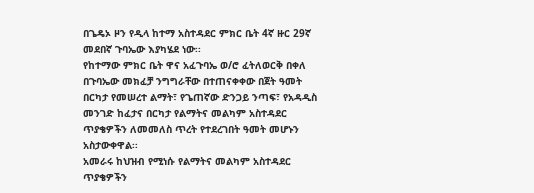በጌዴኦ ዞን የዲላ ከተማ አስተዳደር ምክር ቤት 4ኛ ዙር 29ኛ መደበኛ ጉባኤው እያካሄደ ነው፡፡
የከተማው ምክር ቤት ዋና አፈጉባኤ ወ/ሮ ፈትለወርቅ በቀለ በጉባኤው መክፈቻ ንግግራቸው በተጠናቀቀው በጀት ዓመት በርካታ የመሠረተ ልማት፣ የጌጠኛው ድንጋይ ንጣፍ፣ የአዳዲስ መንገድ ከፈታና በርካታ የልማትና መልካም አስተዳደር ጥያቄዎችን ለመመለስ ጥረት የተደረገበት ዓመት መሆኑን አስታውቀዋል፡፡
አመራሩ ከህዝብ የሚነሱ የልማትና መልካም አስተዳደር ጥያቄዎችን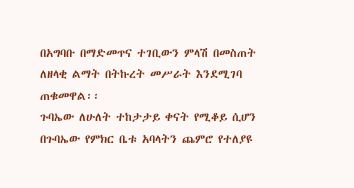በአግባቡ በማድመጥና ተገቢውን ምላሽ በመስጠት ለዘላቂ ልማት በትኩረት መሥራት እንደሚገባ ጠቁመዋል፡፡
ጉባኤው ለሁለት ተከታታይ ቀናት የሚቆይ ሲሆን በጉባኤው የምክር ቤቱ አባላትን ጨምሮ የተለያዩ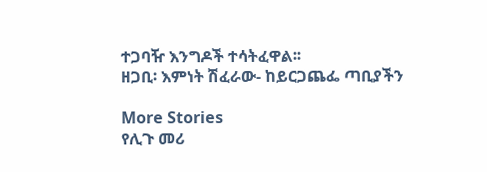ተጋባዥ እንግዶች ተሳትፈዋል፡፡
ዘጋቢ፡ እምነት ሽፈራው- ከይርጋጨፌ ጣቢያችን

More Stories
የሊጉ መሪ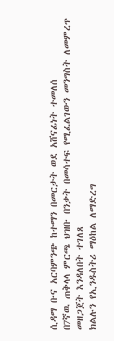ሲዳማ ቡና አርባምንጭ ከተማን በመርታት ወደ አሸናፊነት ተመለሰ
በ7ኛዉ ጠቅላላ ምርጫ ህዝቡ በንቃት በመሳተፍ የሚፈልገውን መንግስት ለመምረጥ መዘጋጀት እንዳለበት ተገለጸ
ክልሉን የኢንዱስትሪ ማዕከል ለማድረግ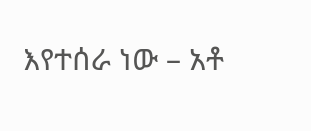እየተሰራ ነው – አቶ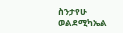ስንታየሁ ወልደሚካኤል